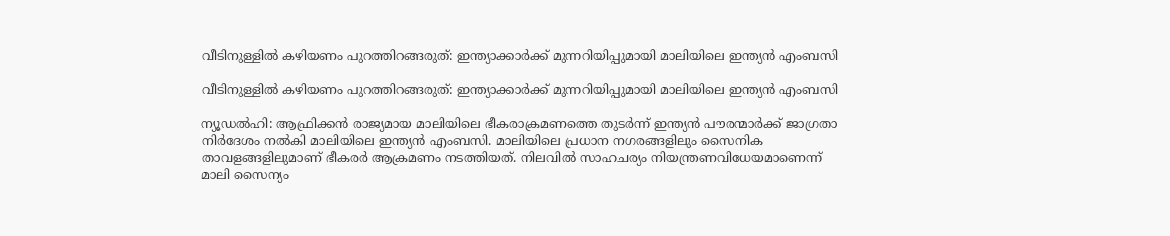വീടിനുള്ളില്‍ കഴിയണം പുറത്തിറങ്ങരുത്: ഇന്ത്യാക്കാര്‍ക്ക് മുന്നറിയിപ്പുമായി മാലിയിലെ ഇന്ത്യന്‍ എംബസി

വീടിനുള്ളില്‍ കഴിയണം പുറത്തിറങ്ങരുത്: ഇന്ത്യാക്കാര്‍ക്ക് മുന്നറിയിപ്പുമായി മാലിയിലെ ഇന്ത്യന്‍ എംബസി

ന്യൂഡല്‍ഹി: ആഫ്രിക്കന്‍ രാജ്യമായ മാലിയിലെ ഭീകരാക്രമണത്തെ തുടര്‍ന്ന് ഇന്ത്യന്‍ പൗരന്മാര്‍ക്ക് ജാഗ്രതാ നിര്‍ദേശം നല്‍കി മാലിയിലെ ഇന്ത്യന്‍ എംബസി. മാലിയിലെ പ്രധാന നഗരങ്ങളിലും സൈനിക താവളങ്ങളിലുമാണ് ഭീകരര്‍ ആക്രമണം നടത്തിയത്. നിലവില്‍ സാഹചര്യം നിയന്ത്രണവിധേയമാണെന്ന് മാലി സൈന്യം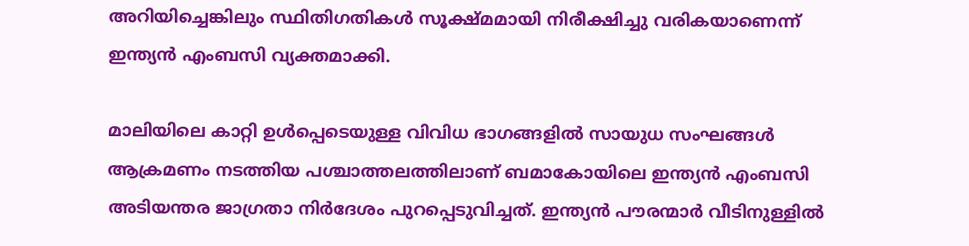അറിയിച്ചെങ്കിലും സ്ഥിതിഗതികള്‍ സൂക്ഷ്മമായി നിരീക്ഷിച്ചു വരികയാണെന്ന് ഇന്ത്യന്‍ എംബസി വ്യക്തമാക്കി.

മാലിയിലെ കാറ്റി ഉള്‍പ്പെടെയുള്ള വിവിധ ഭാഗങ്ങളില്‍ സായുധ സംഘങ്ങള്‍ ആക്രമണം നടത്തിയ പശ്ചാത്തലത്തിലാണ് ബമാകോയിലെ ഇന്ത്യന്‍ എംബസി അടിയന്തര ജാഗ്രതാ നിര്‍ദേശം പുറപ്പെടുവിച്ചത്. ഇന്ത്യന്‍ പൗരന്മാര്‍ വീടിനുള്ളില്‍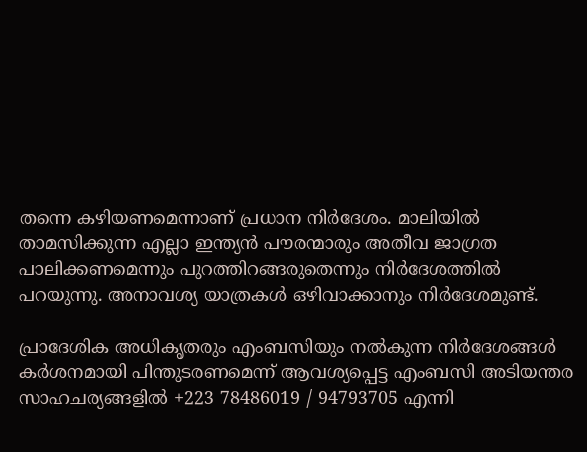തന്നെ കഴിയണമെന്നാണ് പ്രധാന നിര്‍ദേശം. മാലിയില്‍ താമസിക്കുന്ന എല്ലാ ഇന്ത്യന്‍ പൗരന്മാരും അതീവ ജാഗ്രത പാലിക്കണമെന്നും പുറത്തിറങ്ങരുതെന്നും നിര്‍ദേശത്തില്‍ പറയുന്നു. അനാവശ്യ യാത്രകള്‍ ഒഴിവാക്കാനും നിര്‍ദേശമുണ്ട്.

പ്രാദേശിക അധികൃതരും എംബസിയും നല്‍കുന്ന നിര്‍ദേശങ്ങള്‍ കര്‍ശനമായി പിന്തുടരണമെന്ന് ആവശ്യപ്പെട്ട എംബസി അടിയന്തര സാഹചര്യങ്ങളില്‍ +223 78486019 / 94793705 എന്നി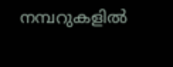നമ്പറുകളില്‍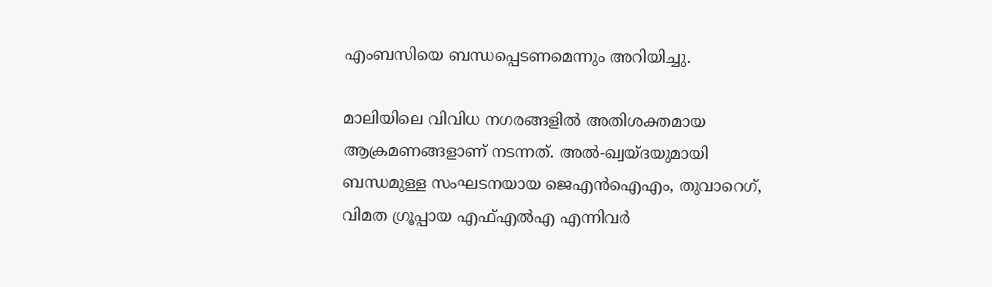എംബസിയെ ബന്ധപ്പെടണമെന്നും അറിയിച്ചു.

മാലിയിലെ വിവിധ നഗരങ്ങളില്‍ അതിശക്തമായ ആക്രമണങ്ങളാണ് നടന്നത്. അല്‍-ഖ്വയ്ദയുമായി ബന്ധമുള്ള സംഘടനയായ ജെഎന്‍ഐഎം, തുവാറെഗ്, വിമത ഗ്രൂപ്പായ എഫ്എല്‍എ എന്നിവര്‍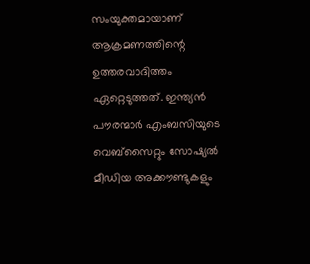സംയുക്തമായാണ് ആക്രമണത്തിന്റെ ഉത്തരവാദിത്തം ഏറ്റെടുത്തത്. ഇന്ത്യന്‍ പൗരന്മാര്‍ എംബസിയുടെ വെബ്‌സൈറ്റും സോഷ്യല്‍ മീഡിയ അക്കൗണ്ടുകളും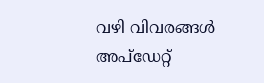വഴി വിവരങ്ങള്‍ അപ്‌ഡേറ്റ്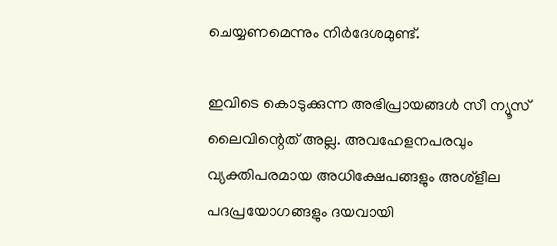ചെയ്യണമെന്നും നിര്‍ദേശമുണ്ട്.

ഇവിടെ കൊടുക്കുന്ന അഭിപ്രായങ്ങള്‍ സീ ന്യൂസ് ലൈവിന്റെത് അല്ല. അവഹേളനപരവും വ്യക്തിപരമായ അധിക്ഷേപങ്ങളും അശ്‌ളീല പദപ്രയോഗങ്ങളും ദയവായി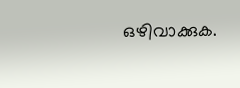ഒഴിവാക്കുക.